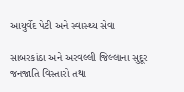આયુર્વેદ પેટી અને સ્વાસ્થ્ય સેવા

સાબરકાંઠા અને અરવલ્લી જિલ્લાના સુદૂર જનજાતિ વિસ્તારો તથા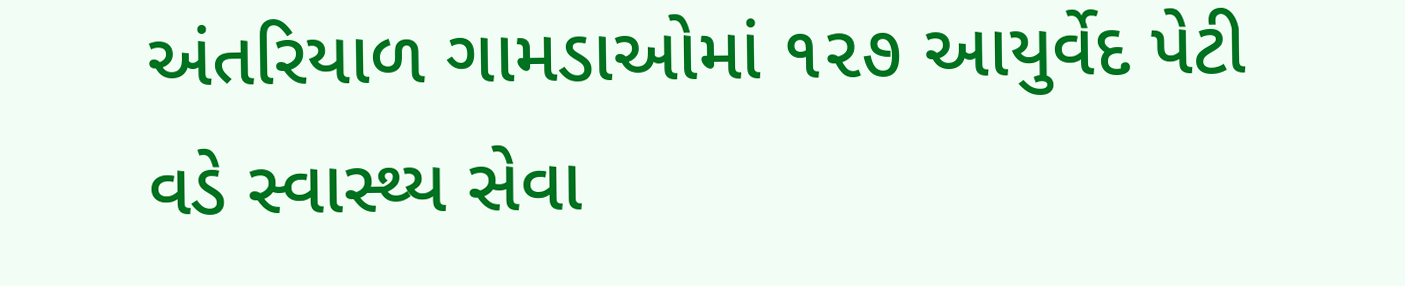અંતરિયાળ ગામડાઓમાં ૧૨૭ આયુર્વેદ પેટી વડે સ્વાસ્થ્ય સેવા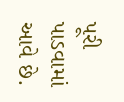પૂરી પાડવામાં આવે છે.